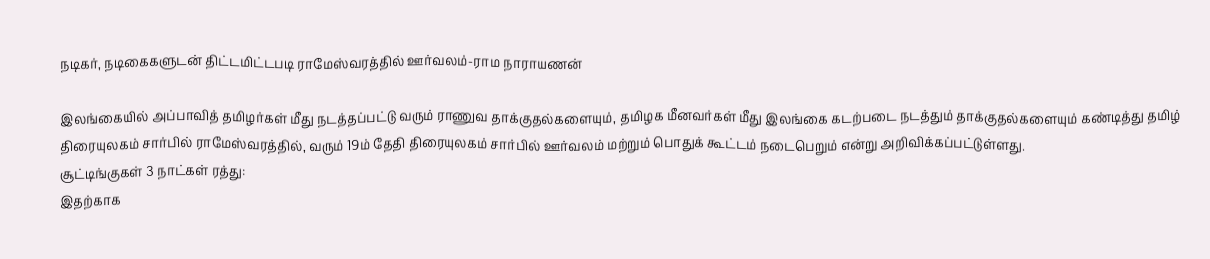நடிகர், நடிகைகளுடன் திட்டமிட்டபடி ராமேஸ்வரத்தில் ஊர்வலம்-ராம நாராயணன்

இலங்கையில் அப்பாவித் தமிழர்கள் மீது நடத்தப்பட்டு வரும் ராணுவ தாக்குதல்களையும், தமிழக மீனவர்கள் மீது இலங்கை கடற்படை நடத்தும் தாக்குதல்களையும் கண்டித்து தமிழ் திரையுலகம் சார்பில் ராமேஸ்வரத்தில், வரும் 19ம் தேதி திரையுலகம் சார்பில் ஊர்வலம் மற்றும் பொதுக் கூட்டம் நடைபெறும் என்று அறிவிக்கப்பட்டுள்ளது.
சூட்டிங்குகள் 3 நாட்கள் ரத்து:
இதற்காக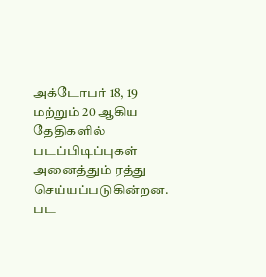அக்டோபர் 18, 19 மற்றும் 20 ஆகிய தேதிகளில் படப்பிடிப்புகள் அனைத்தும் ரத்து செய்யப்படுகின்றன. பட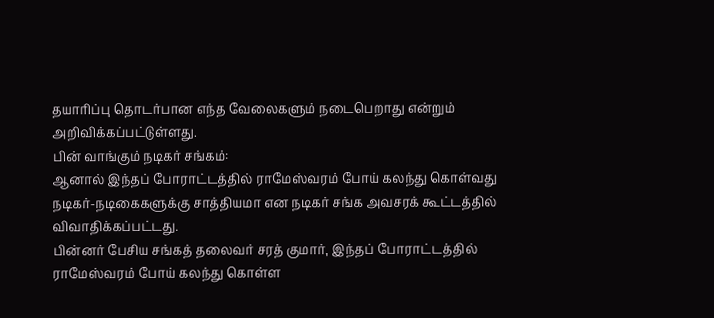தயாரிப்பு தொடர்பான எந்த வேலைகளும் நடைபெறாது என்றும் அறிவிக்கப்பட்டுள்ளது.
பின் வாங்கும் நடிகர் சங்கம்:
ஆனால் இந்தப் போராட்டத்தில் ராமேஸ்வரம் போய் கலந்து கொள்வது நடிகர்-நடிகைகளுக்கு சாத்தியமா என நடிகர் சங்க அவசரக் கூட்டத்தில் விவாதிக்கப்பட்டது.
பின்னர் பேசிய சங்கத் தலைவர் சரத் குமார், இந்தப் போராட்டத்தில் ராமேஸ்வரம் போய் கலந்து கொள்ள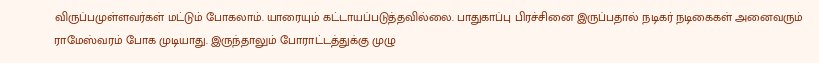விருப்பமுள்ளவர்கள் மட்டும் போகலாம். யாரையும் கட்டாயப்படுத்தவில்லை. பாதுகாப்பு பிரச்சினை இருப்பதால் நடிகர் நடிகைகள் அனைவரும் ராமேஸ்வரம் போக முடியாது. இருந்தாலும் போராட்டத்துக்கு முழு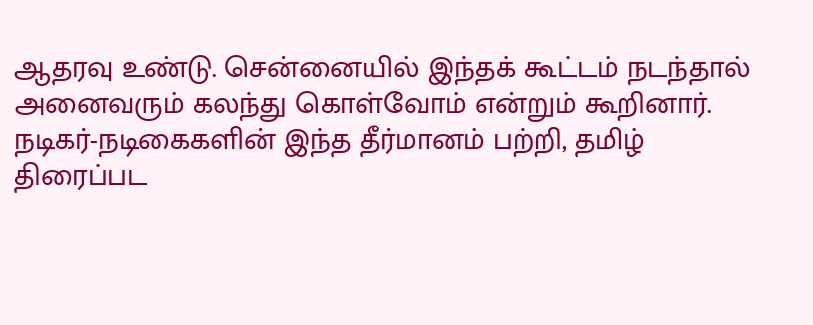ஆதரவு உண்டு. சென்னையில் இந்தக் கூட்டம் நடந்தால் அனைவரும் கலந்து கொள்வோம் என்றும் கூறினார்.
நடிகர்-நடிகைகளின் இந்த தீர்மானம் பற்றி, தமிழ் திரைப்பட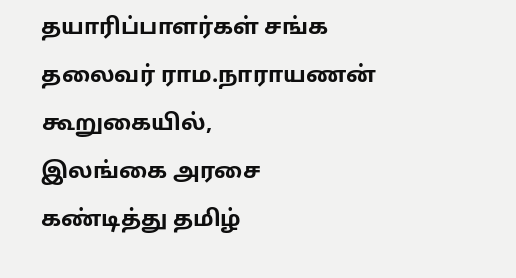தயாரிப்பாளர்கள் சங்க தலைவர் ராம.நாராயணன் கூறுகையில்,
இலங்கை அரசை கண்டித்து தமிழ்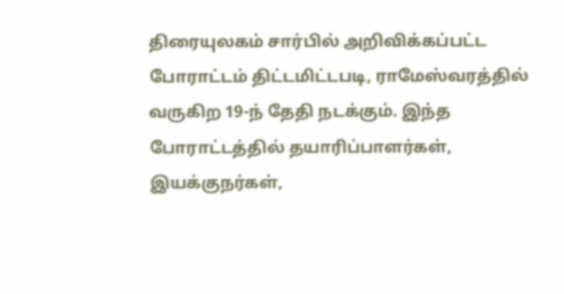திரையுலகம் சார்பில் அறிவிக்கப்பட்ட போராட்டம் திட்டமிட்டபடி, ராமேஸ்வரத்தில் வருகிற 19-ந் தேதி நடக்கும். இந்த போராட்டத்தில் தயாரிப்பாளர்கள், இயக்குநர்கள்,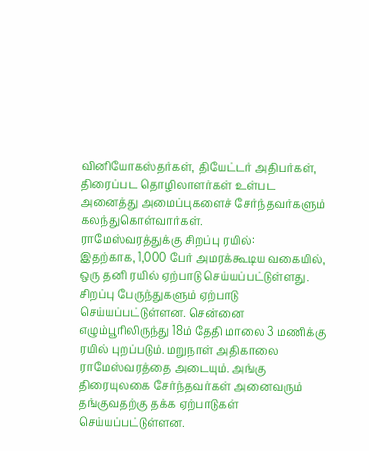வினியோகஸ்தர்கள், தியேட்டர் அதிபர்கள், திரைப்பட தொழிலாளர்கள் உள்பட அனைத்து அமைப்புகளைச் சேர்ந்தவர்களும் கலந்துகொள்வார்கள்.
ராமேஸ்வரத்துக்கு சிறப்பு ரயில்:
இதற்காக, 1,000 பேர் அமரக்கூடிய வகையில், ஒரு தனி ரயில் ஏற்பாடு செய்யப்பட்டுள்ளது. சிறப்பு பேருந்துகளும் ஏற்பாடு செய்யப்பட்டுள்ளன. சென்னை எழும்பூரிலிருந்து 18ம் தேதி மாலை 3 மணிக்கு ரயில் புறப்படும். மறுநாள் அதிகாலை ராமேஸ்வரத்தை அடையும். அங்கு திரையுலகை சேர்ந்தவர்கள் அனைவரும் தங்குவதற்கு தக்க ஏற்பாடுகள் செய்யப்பட்டுள்ளன.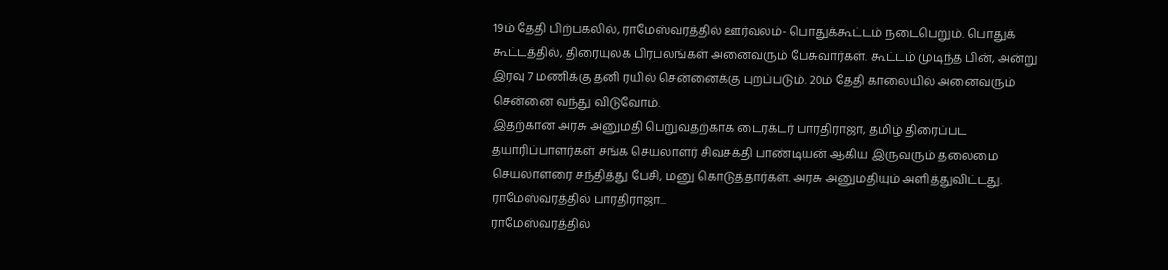19ம் தேதி பிற்பகலில், ராமேஸ்வரத்தில் ஊர்வலம்- பொதுக்கூட்டம் நடைபெறும். பொதுக் கூட்டத்தில், திரையுலக பிரபலங்கள் அனைவரும் பேசுவார்கள். கூட்டம் முடிந்த பின், அன்று இரவு 7 மணிக்கு தனி ரயில் சென்னைக்கு புறப்படும். 20ம் தேதி காலையில் அனைவரும் சென்னை வந்து விடுவோம்.
இதற்கான அரசு அனுமதி பெறுவதற்காக டைரக்டர் பாரதிராஜா, தமிழ் திரைப்பட தயாரிப்பாளர்கள் சங்க செயலாளர் சிவசக்தி பாண்டியன் ஆகிய இருவரும் தலைமை செயலாளரை சந்தித்து பேசி, மனு கொடுத்தார்கள். அரசு அனுமதியும் அளித்துவிட்டது.
ராமேஸ்வரத்தில் பாரதிராஜா...
ராமேஸ்வரத்தில்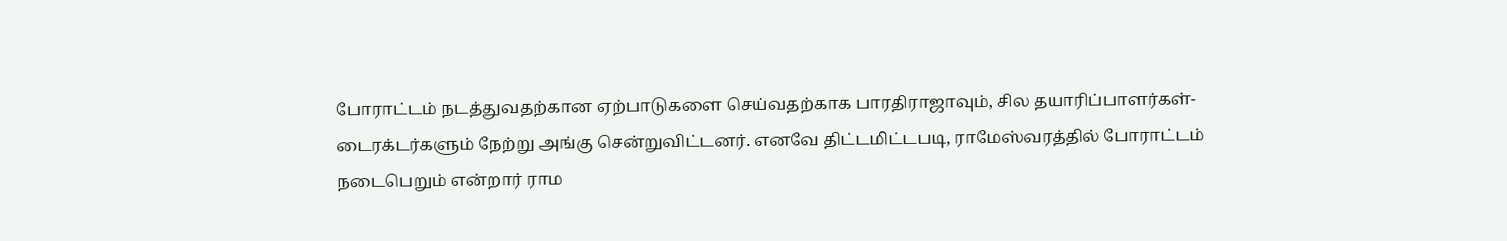போராட்டம் நடத்துவதற்கான ஏற்பாடுகளை செய்வதற்காக பாரதிராஜாவும், சில தயாரிப்பாளர்கள்- டைரக்டர்களும் நேற்று அங்கு சென்றுவிட்டனர். எனவே திட்டமிட்டபடி, ராமேஸ்வரத்தில் போராட்டம் நடைபெறும் என்றார் ராம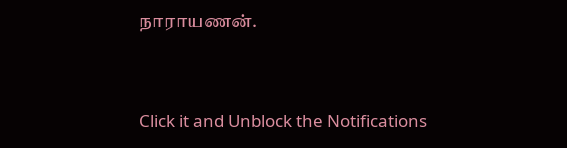நாராயணன்.


Click it and Unblock the Notifications